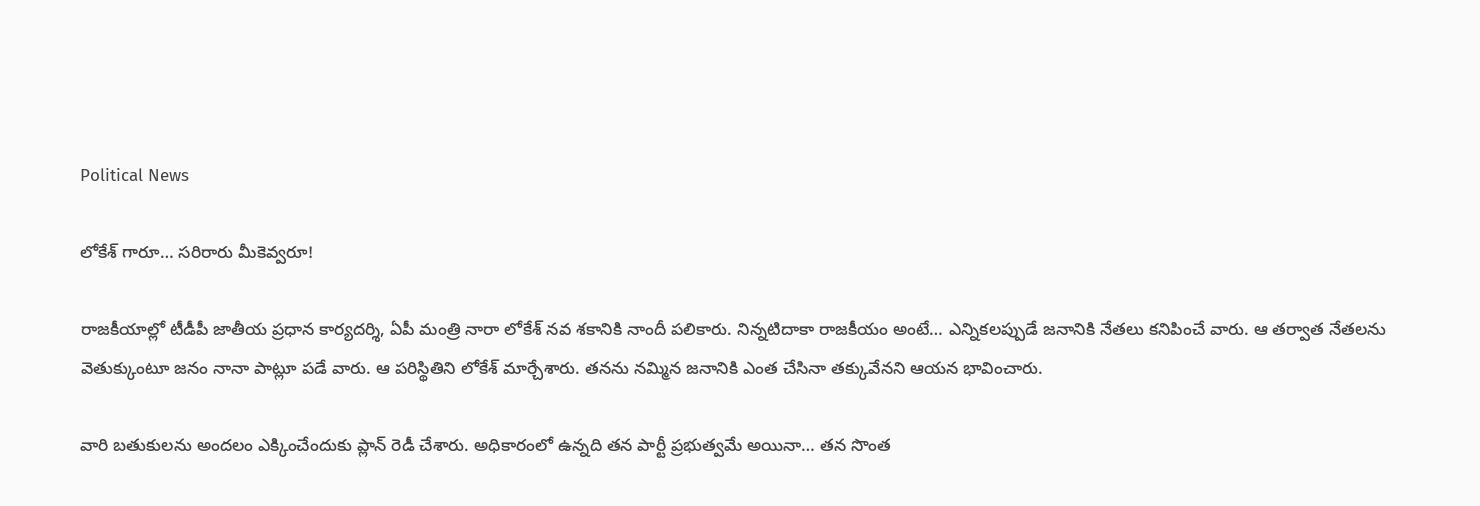Political News

లోకేశ్ గారూ… సరిరారు మీకెవ్వరూ!

రాజకీయాల్లో టీడీపీ జాతీయ ప్రధాన కార్యదర్శి, ఏపీ మంత్రి నారా లోకేశ్ నవ శకానికి నాందీ పలికారు. నిన్నటిదాకా రాజకీయం అంటే… ఎన్నికలప్పుడే జనానికి నేతలు కనిపించే వారు. ఆ తర్వాత నేతలను వెతుక్కుంటూ జనం నానా పాట్లూ పడే వారు. ఆ పరిస్థితిని లోకేశ్ మార్చేశారు. తనను నమ్మిన జనానికి ఎంత చేసినా తక్కువేనని ఆయన భావించారు.

వారి బతుకులను అందలం ఎక్కించేందుకు ప్లాన్ రెడీ చేశారు. అధికారంలో ఉన్నది తన పార్టీ ప్రభుత్వమే అయినా… తన సొంత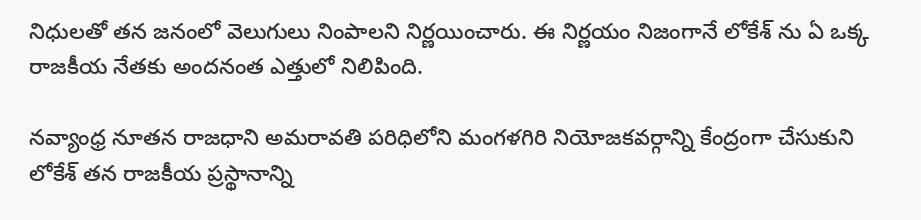నిధులతో తన జనంలో వెలుగులు నింపాలని నిర్ణయించారు. ఈ నిర్ణయం నిజంగానే లోకేశ్ ను ఏ ఒక్క రాజకీయ నేతకు అందనంత ఎత్తులో నిలిపింది.

నవ్యాంధ్ర నూతన రాజధాని అమరావతి పరిధిలోని మంగళగిరి నియోజకవర్గాన్ని కేంద్రంగా చేసుకుని లోకేశ్ తన రాజకీయ ప్రస్థానాన్ని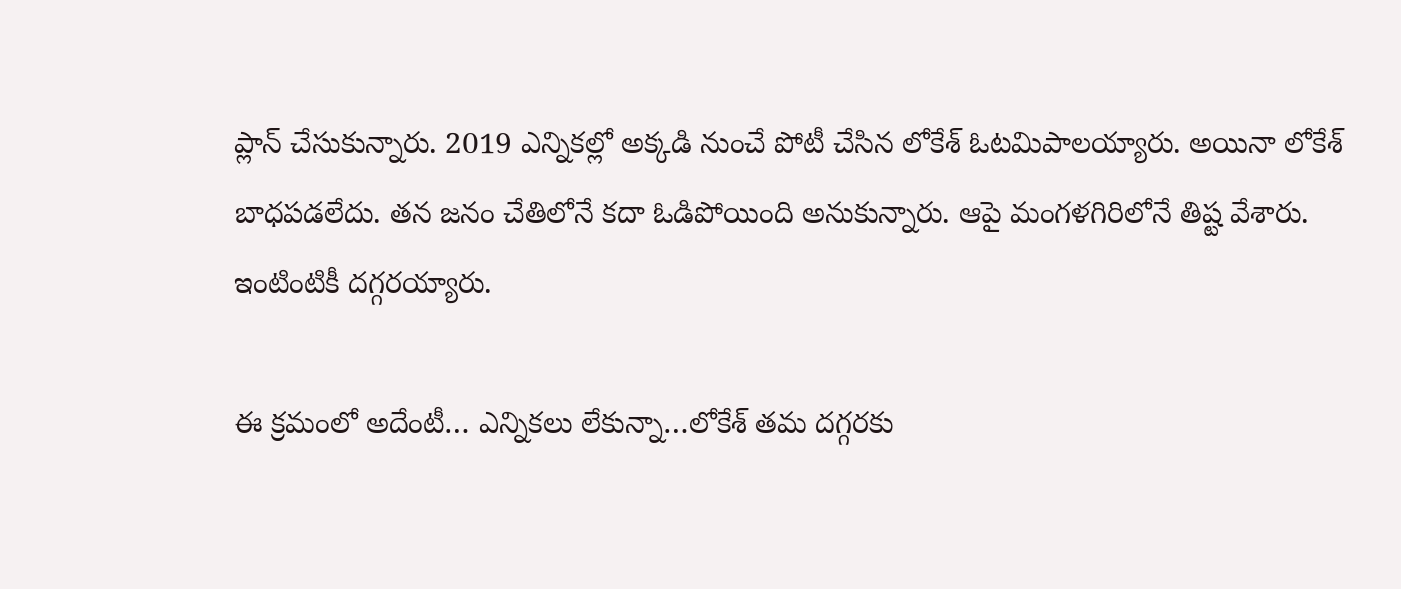ప్లాన్ చేసుకున్నారు. 2019 ఎన్నికల్లో అక్కడి నుంచే పోటీ చేసిన లోకేశ్ ఓటమిపాలయ్యారు. అయినా లోకేశ్ బాధపడలేదు. తన జనం చేతిలోనే కదా ఓడిపోయింది అనుకున్నారు. ఆపై మంగళగిరిలోనే తిష్ట వేశారు. ఇంటింటికీ దగ్గరయ్యారు.

ఈ క్రమంలో అదేంటీ… ఎన్నికలు లేకున్నా…లోకేశ్ తమ దగ్గరకు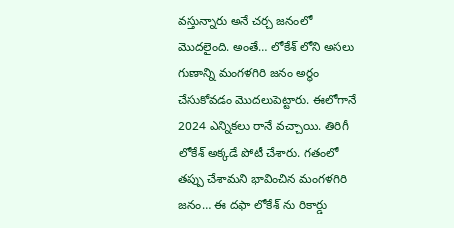వస్తున్నారు అనే చర్చ జనంలో మొదలైంది. అంతే… లోకేశ్ లోని అసలు గుణాన్ని మంగళగిరి జనం అర్థం చేసుకోవడం మొదలుపెట్టారు. ఈలోగానే 2024 ఎన్నికలు రానే వచ్చాయి. తిరిగీ లోకేశ్ అక్కడే పోటీ చేశారు. గతంలో తప్పు చేశామని భావించిన మంగళగిరి జనం… ఈ దఫా లోకేశ్ ను రికార్డు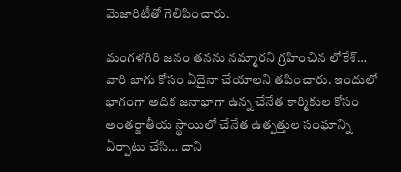మెజారిటీతో గెలిపించారు.

మంగళగిరి జనం తనను నమ్మారని గ్రహించిన లోకేశ్… వారి బాగు కోసం ఏదైనా చేయాలని తపించారు. ఇందులో భాగంగా అదిక జనాభాగా ఉన్న చేనేత కార్మికుల కోసం అంతర్జాతీయ స్థాయిలో చేనేత ఉత్పత్తుల సంఘాన్ని ఏర్పాటు చేసి… దాని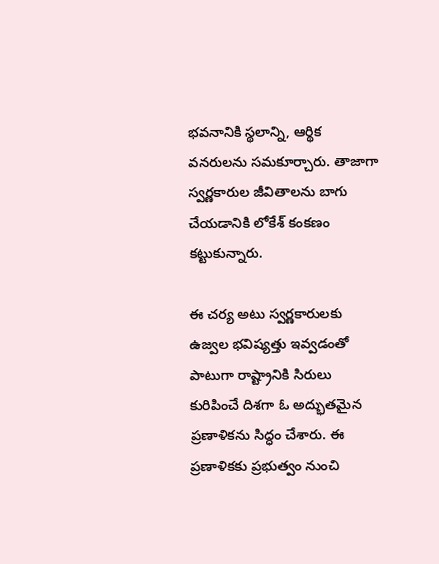భవనానికి స్థలాన్ని, ఆర్థిక వనరులను సమకూర్చారు. తాజాగా స్వర్ణకారుల జీవితాలను బాగు చేయడానికి లోకేశ్ కంకణం కట్టుకున్నారు.

ఈ చర్య అటు స్వర్ణకారులకు ఉజ్వల భవిష్యత్తు ఇవ్వడంతో పాటుగా రాష్ట్రానికి సిరులు కురిపించే దిశగా ఓ అద్భుతమైన ప్రణాళికను సిద్ధం చేశారు. ఈ ప్రణాళికకు ప్రభుత్వం నుంచి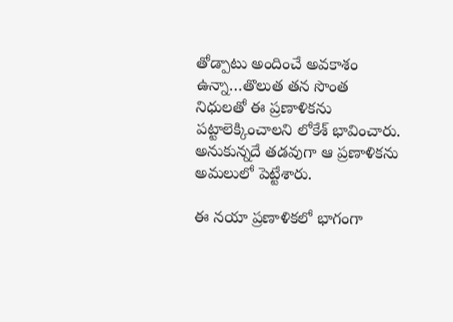తోడ్పాటు అందించే అవకాశం ఉన్నా…తొలుత తన సొంత నిధులతో ఈ ప్రణాళికను పట్టాలెక్కించాలని లోకేశ్ భావించారు. అనుకున్నదే తడవుగా ఆ ప్రణాళికను అమలులో పెట్టేశారు.

ఈ నయా ప్రణాళికలో భాగంగా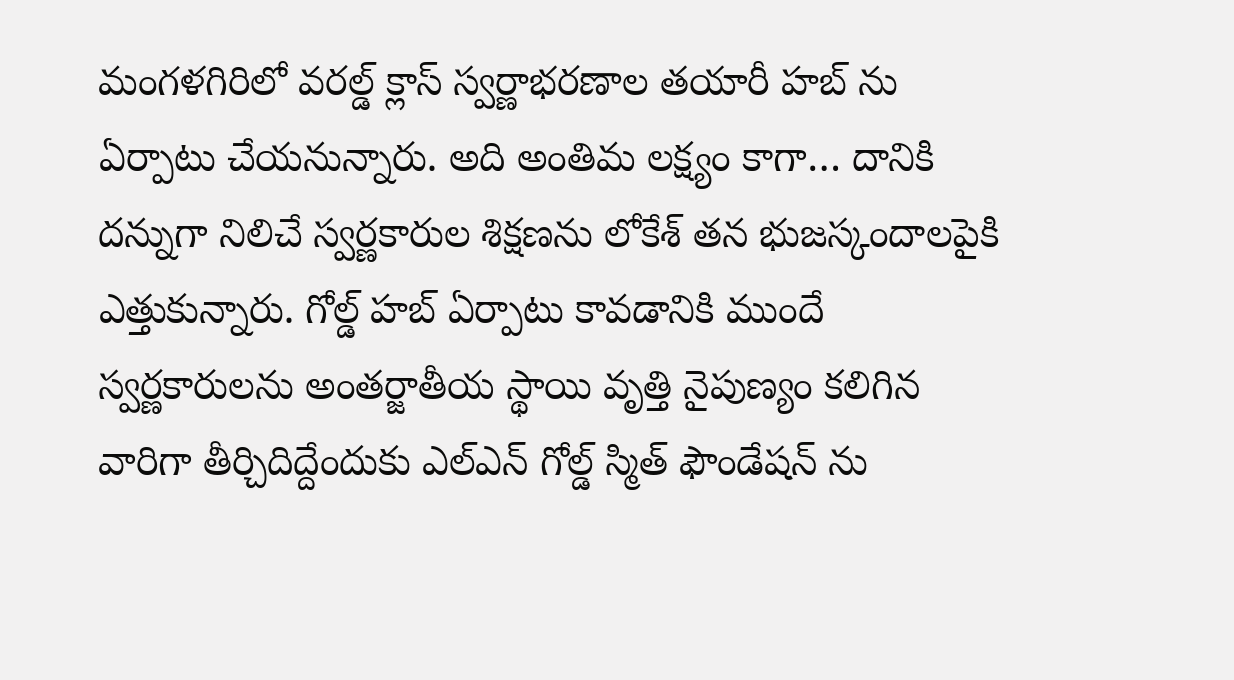మంగళగిరిలో వరల్డ్ క్లాస్ స్వర్ణాభరణాల తయారీ హబ్ ను ఏర్పాటు చేయనున్నారు. అది అంతిమ లక్ష్యం కాగా… దానికి దన్నుగా నిలిచే స్వర్ణకారుల శిక్షణను లోకేశ్ తన భుజస్కందాలపైకి ఎత్తుకున్నారు. గోల్డ్ హబ్ ఏర్పాటు కావడానికి ముందే స్వర్ణకారులను అంతర్జాతీయ స్థాయి వృత్తి నైపుణ్యం కలిగిన వారిగా తీర్చిదిద్దేందుకు ఎల్ఎన్ గోల్డ్ స్మిత్ ఫౌండేషన్ ను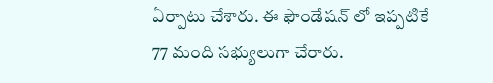ఏర్పాటు చేశారు. ఈ ఫౌండేషన్ లో ఇప్పటికే 77 మంది సభ్యులుగా చేరారు.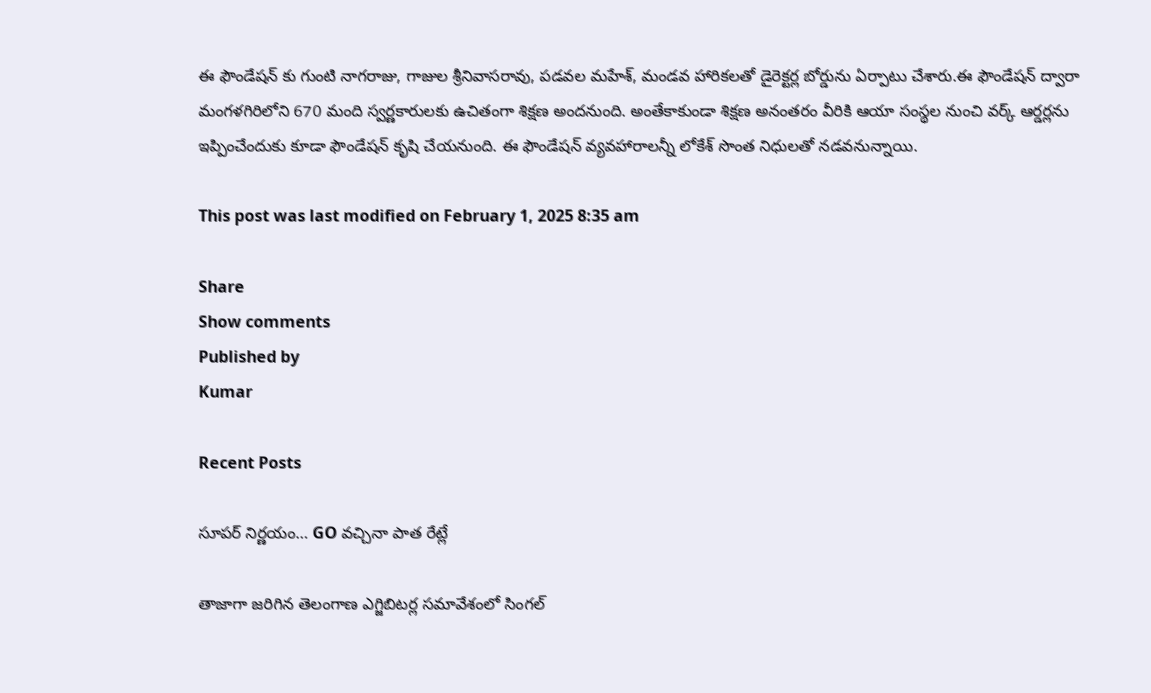ఈ ఫౌండేషన్ కు గుంటి నాగరాజు, గాజుల శ్రీనివాసరావు, పడవల మహేశ్, మండవ హారికలతో డైరెక్టర్ల బోర్డును ఏర్పాటు చేశారు.ఈ ఫౌండేషన్ ద్వారా మంగళగిరిలోని 670 మంది స్వర్ణకారులకు ఉచితంగా శిక్షణ అందనుంది. అంతేకాకుండా శిక్షణ అనంతరం వీరికి ఆయా సంస్థల నుంచి వర్క్ ఆర్డర్లను ఇప్పించేందుకు కూడా ఫౌండేషన్ కృషి చేయనుంది. ఈ ఫౌండేషన్ వ్యవహారాలన్నీ లోకేశ్ సొంత నిధులతో నడవనున్నాయి.

This post was last modified on February 1, 2025 8:35 am

Share
Show comments
Published by
Kumar

Recent Posts

సూపర్ నిర్ణయం… GO వచ్చినా పాత రేట్లే

తాజాగా జరిగిన తెలంగాణ ఎగ్జిబిటర్ల సమావేశంలో సింగల్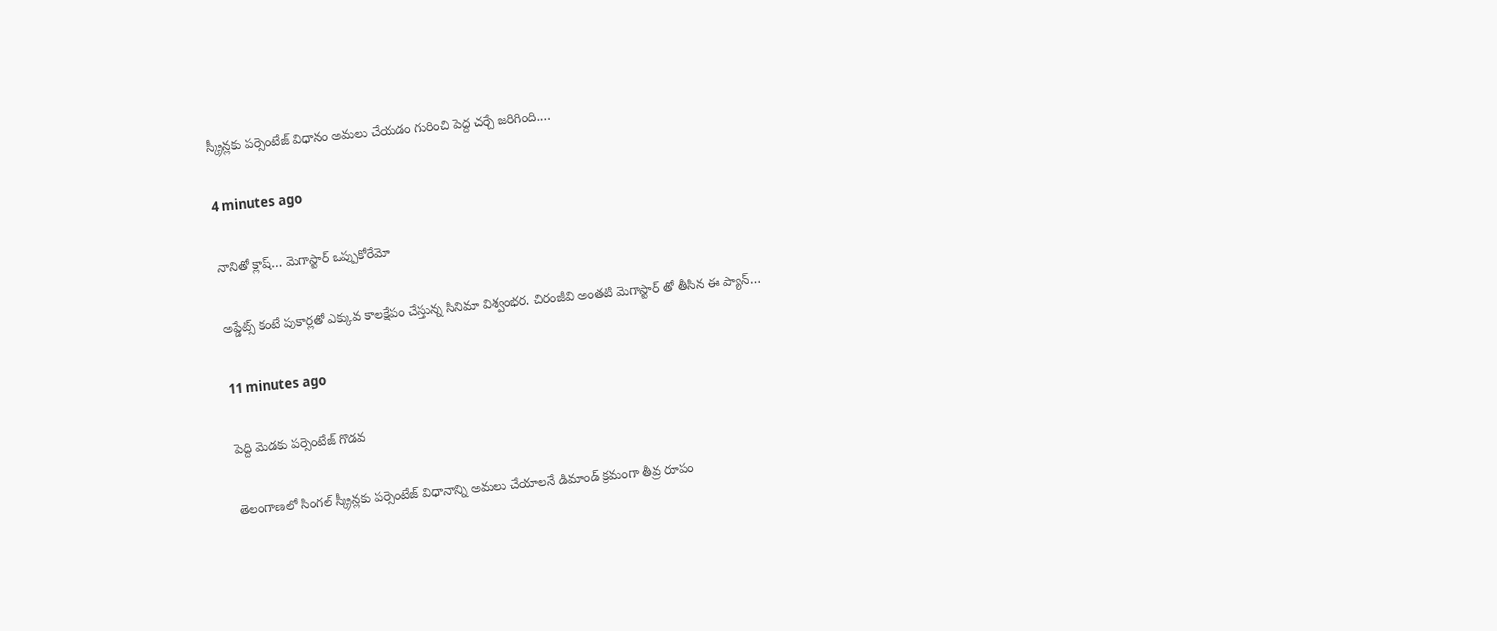స్క్రీన్లకు పర్సెంటేజ్ విధానం అమలు చేయడం గురించి పెద్ద చర్చే జరిగింది.…

4 minutes ago

నానితో క్లాష్… మెగాస్టార్ ఒప్పుకోరేమో

అప్డేట్స్ కంటే పుకార్లతో ఎక్కువ కాలక్షేపం చేస్తున్న సినిమా విశ్వంభర. చిరంజీవి అంతటి మెగాస్టార్ తో తీసిన ఈ ప్యాన్…

11 minutes ago

పెద్ది మెడకు పర్సెంటేజ్ గొడవ

తెలంగాణలో సింగల్ స్క్రీన్లకు పర్సెంటేజ్ విధానాన్ని అమలు చేయాలనే డిమాండ్ క్రమంగా తీవ్ర రూపం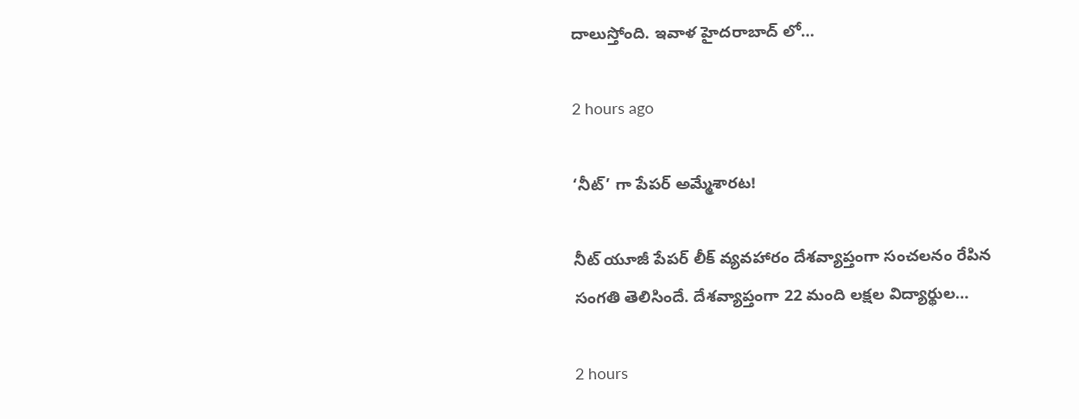దాలుస్తోంది. ఇవాళ హైదరాబాద్ లో…

2 hours ago

‘నీట్’ గా పేపర్ అమ్మేశారట!

నీట్ యూజీ పేపర్ లీక్ వ్యవహారం దేశవ్యాప్తంగా సంచలనం రేపిన సంగతి తెలిసిందే. దేశవ్యాప్తంగా 22 మంది లక్షల విద్యార్థుల…

2 hours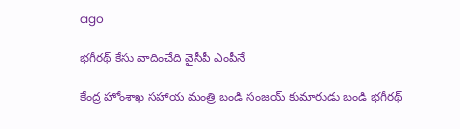ago

భగీరథ్ కేసు వాదించేది వైసీపీ ఎంపీనే

కేంద్ర హోంశాఖ సహాయ మంత్రి బండి సంజయ్ కుమారుడు బండి భగీరథ్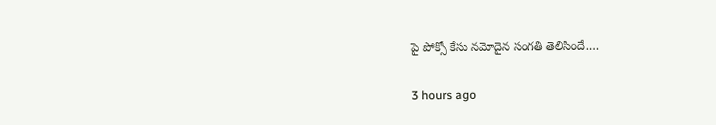పై పోక్సో కేసు నమోదైన సంగతి తెలిసిందే.…

3 hours ago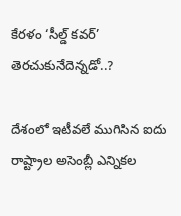కేరళం ‘సీల్డ్ కవర్’ తెరచుకునేదెన్నడో..?

దేశంలో ఇటీవలే ముగిసిన ఐదు రాష్ట్రాల అసెంబ్లీ ఎన్నికల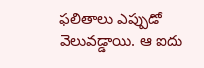ఫలితాలు ఎప్పుడో వెలువడ్డాయి. ఆ ఐదు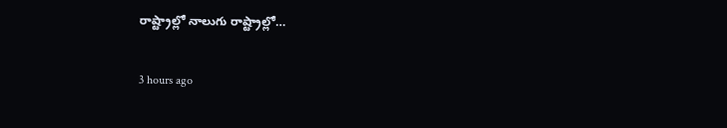రాష్ట్రాల్లో నాలుగు రాష్ట్రాల్లో…

3 hours ago